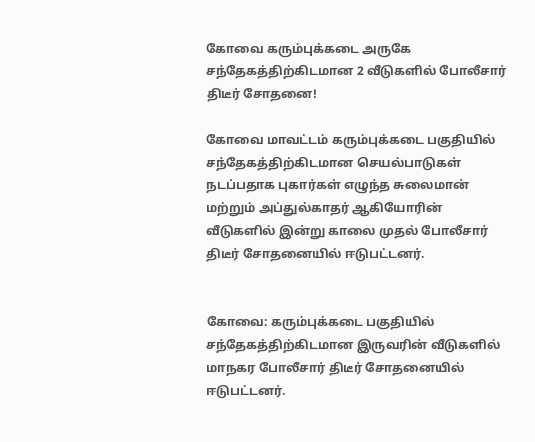கோவை கரும்புக்கடை அருகே சந்தேகத்திற்கிடமான 2 வீடுகளில் போலீசார் திடீர் சோதனை!

கோவை மாவட்டம் கரும்புக்கடை பகுதியில் சந்தேகத்திற்கிடமான செயல்பாடுகள் நடப்பதாக புகார்கள் எழுந்த சுலைமான் மற்றும் அப்துல்காதர் ஆகியோரின் வீடுகளில் இன்று காலை முதல் போலீசார் திடீர் சோதனையில் ஈடுபட்டனர்.


கோவை: கரும்புக்கடை பகுதியில் சந்தேகத்திற்கிடமான இருவரின் வீடுகளில் மாநகர போலீசார் திடீர் சோதனையில் ஈடுபட்டனர்.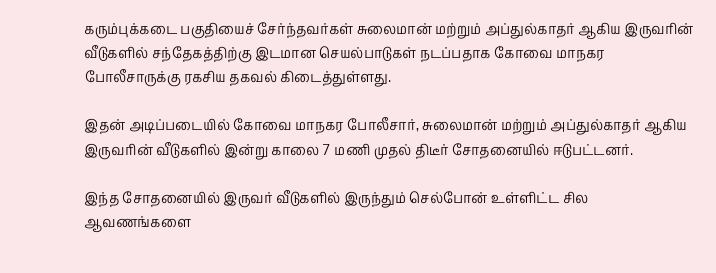கரும்புக்கடை பகுதியைச் சேர்ந்தவர்கள் சுலைமான் மற்றும் அப்துல்காதர் ஆகிய இருவரின் வீடுகளில் சந்தேகத்திற்கு இடமான செயல்பாடுகள் நடப்பதாக கோவை மாநகர போலீசாருக்கு ரகசிய தகவல் கிடைத்துள்ளது.

இதன் அடிப்படையில் கோவை மாநகர போலீசார், சுலைமான் மற்றும் அப்துல்காதர் ஆகிய இருவரின் வீடுகளில் இன்று காலை 7 மணி முதல் திடீர் சோதனையில் ஈடுபட்டனர்.

இந்த சோதனையில் இருவர் வீடுகளில் இருந்தும் செல்போன் உள்ளிட்ட சில ஆவணங்களை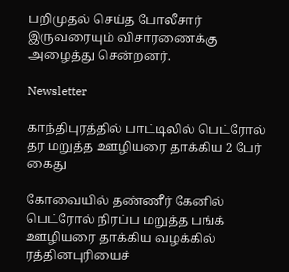பறிமுதல் செய்த போலீசார் இருவரையும் விசாரணைக்கு அழைத்து சென்றனர்.

Newsletter

காந்திபுரத்தில் பாட்டிலில் பெட்ரோல் தர மறுத்த ஊழியரை தாக்கிய 2 பேர் கைது

கோவையில் தண்ணீர் கேனில் பெட்ரோல் நிரப்ப மறுத்த பங்க் ஊழியரை தாக்கிய வழக்கில் ரத்தினபுரியைச்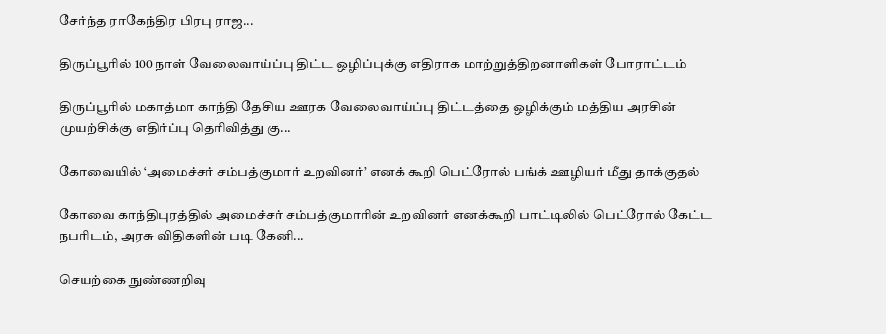சேர்ந்த ராகேந்திர பிரபு ராஜ...

திருப்பூரில் 100 நாள் வேலைவாய்ப்பு திட்ட ஒழிப்புக்கு எதிராக மாற்றுத்திறனாளிகள் போராட்டம்

திருப்பூரில் மகாத்மா காந்தி தேசிய ஊரக வேலைவாய்ப்பு திட்டத்தை ஒழிக்கும் மத்திய அரசின் முயற்சிக்கு எதிர்ப்பு தெரிவித்து கு...

கோவையில் ‘அமைச்சர் சம்பத்குமார் உறவினர்’ எனக் கூறி பெட்ரோல் பங்க் ஊழியர் மீது தாக்குதல்

கோவை காந்திபுரத்தில் அமைச்சர் சம்பத்குமாரின் உறவினர் எனக்கூறி பாட்டிலில் பெட்ரோல் கேட்ட நபரிடம், அரசு விதிகளின் படி கேனி...

செயற்கை நுண்ணறிவு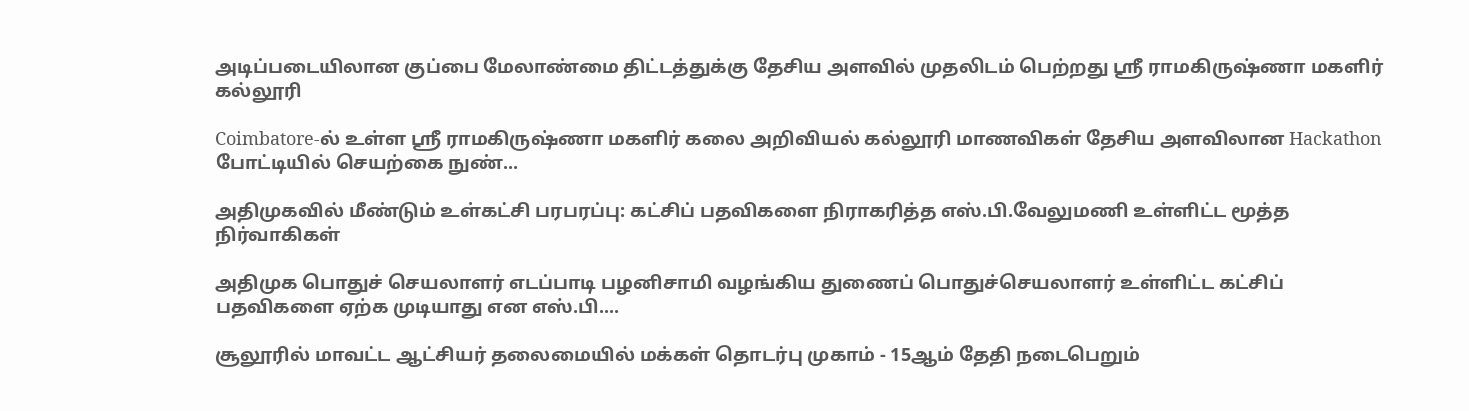அடிப்படையிலான குப்பை மேலாண்மை திட்டத்துக்கு தேசிய அளவில் முதலிடம் பெற்றது ஶ்ரீ ராமகிருஷ்ணா மகளிர் கல்லூரி

Coimbatore-ல் உள்ள ஶ்ரீ ராமகிருஷ்ணா மகளிர் கலை அறிவியல் கல்லூரி மாணவிகள் தேசிய அளவிலான Hackathon போட்டியில் செயற்கை நுண்...

அதிமுகவில் மீண்டும் உள்கட்சி பரபரப்பு: கட்சிப் பதவிகளை நிராகரித்த எஸ்.பி.வேலுமணி உள்ளிட்ட மூத்த நிர்வாகிகள்

அதிமுக பொதுச் செயலாளர் எடப்பாடி பழனிசாமி வழங்கிய துணைப் பொதுச்செயலாளர் உள்ளிட்ட கட்சிப் பதவிகளை ஏற்க முடியாது என எஸ்.பி....

சூலூரில் மாவட்ட ஆட்சியர் தலைமையில் மக்கள் தொடர்பு முகாம் - 15ஆம் தேதி நடைபெறும்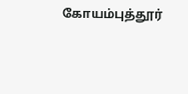கோயம்புத்தூர்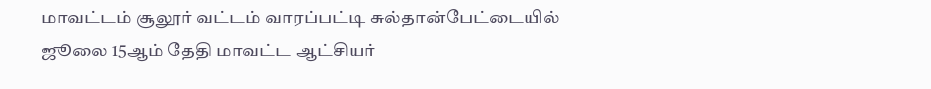மாவட்டம் சூலூர் வட்டம் வாரப்பட்டி சுல்தான்பேட்டையில் ஜூலை 15ஆம் தேதி மாவட்ட ஆட்சியர்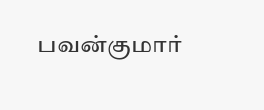பவன்குமார்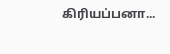கிரியப்பனா...